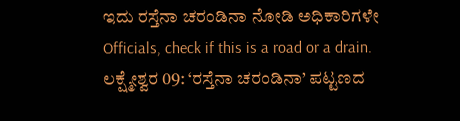ಇದು ರಸ್ತೆನಾ ಚರಂಡಿನಾ ನೋಡಿ ಅಧಿಕಾರಿಗಳೇ
Officials, check if this is a road or a drain.
ಲಕ್ಷ್ಮೇಶ್ವರ 09: ‘ರಸ್ತೆನಾ ಚರಂಡಿನಾ’ ಪಟ್ಟಣದ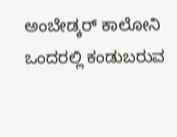ಅಂಬೇಡ್ಕರ್ ಕಾಲೋನಿ ಒಂದರಲ್ಲಿ ಕಂಡುಬರುವ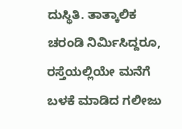ದುಸ್ಥಿತಿ. ತಾತ್ಕಾಲಿಕ ಚರಂಡಿ ನಿರ್ಮಿಸಿದ್ದರೂ, ರಸ್ತೆಯಲ್ಲಿಯೇ ಮನೆಗೆ ಬಳಕೆ ಮಾಡಿದ ಗಲೀಜು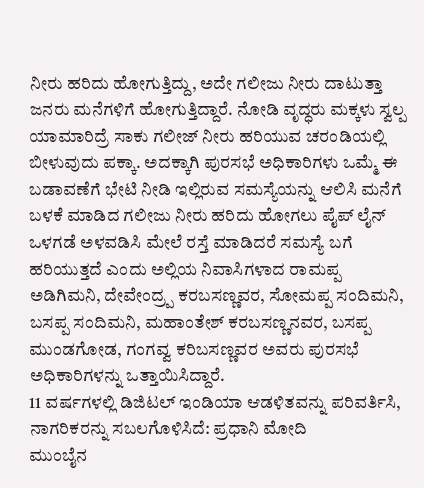ನೀರು ಹರಿದು ಹೋಗುತ್ತಿದ್ದು, ಅದೇ ಗಲೀಜು ನೀರು ದಾಟುತ್ತಾ ಜನರು ಮನೆಗಳಿಗೆ ಹೋಗುತ್ತಿದ್ದಾರೆ. ನೋಡಿ ವೃದ್ಧರು ಮಕ್ಕಳು ಸ್ವಲ್ಪ ಯಾಮಾರಿದ್ರೆ ಸಾಕು ಗಲೀಜ್ ನೀರು ಹರಿಯುವ ಚರಂಡಿಯಲ್ಲಿ ಬೀಳುವುದು ಪಕ್ಕಾ. ಅದಕ್ಕಾಗಿ ಪುರಸಭೆ ಅಧಿಕಾರಿಗಳು ಒಮ್ಮೆ ಈ ಬಡಾವಣೆಗೆ ಭೇಟಿ ನೀಡಿ ಇಲ್ಲಿರುವ ಸಮಸ್ಯೆಯನ್ನು ಆಲಿಸಿ ಮನೆಗೆ ಬಳಕೆ ಮಾಡಿದ ಗಲೀಜು ನೀರು ಹರಿದು ಹೋಗಲು ಪೈಪ್ ಲೈನ್ ಒಳಗಡೆ ಅಳವಡಿಸಿ ಮೇಲೆ ರಸ್ತೆ ಮಾಡಿದರೆ ಸಮಸ್ಯೆ ಬಗೆ ಹರಿಯುತ್ತದೆ ಎಂದು ಅಲ್ಲಿಯ ನಿವಾಸಿಗಳಾದ ರಾಮಪ್ಪ ಅಡಿಗಿಮನಿ, ದೇವೇಂದ್ರ್ಪ ಕರಬಸಣ್ಣವರ, ಸೋಮಪ್ಪ ಸಂದಿಮನಿ, ಬಸಪ್ಪ ಸಂದಿಮನಿ, ಮಹಾಂತೇಶ್ ಕರಬಸಣ್ಣನವರ, ಬಸಪ್ಪ ಮುಂಡಗೋಡ, ಗಂಗವ್ವ ಕರಿಬಸಣ್ಣವರ ಅವರು ಪುರಸಭೆ ಅಧಿಕಾರಿಗಳನ್ನು ಒತ್ತಾಯಿಸಿದ್ದಾರೆ.
11 ವರ್ಷಗಳಲ್ಲಿ ಡಿಜಿಟಲ್ ಇಂಡಿಯಾ ಆಡಳಿತವನ್ನು ಪರಿವರ್ತಿಸಿ, ನಾಗರಿಕರನ್ನು ಸಬಲಗೊಳಿಸಿದೆ: ಪ್ರಧಾನಿ ಮೋದಿ
ಮುಂಬೈನ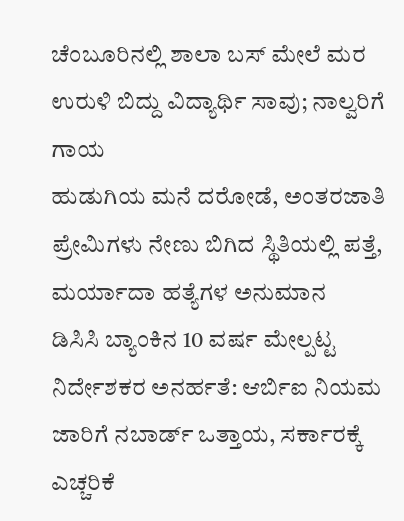ಚೆಂಬೂರಿನಲ್ಲಿ ಶಾಲಾ ಬಸ್ ಮೇಲೆ ಮರ ಉರುಳಿ ಬಿದ್ದು ವಿದ್ಯಾರ್ಥಿ ಸಾವು; ನಾಲ್ವರಿಗೆ ಗಾಯ
ಹುಡುಗಿಯ ಮನೆ ದರೋಡೆ, ಅಂತರಜಾತಿ ಪ್ರೇಮಿಗಳು ನೇಣು ಬಿಗಿದ ಸ್ಥಿತಿಯಲ್ಲಿ ಪತ್ತೆ, ಮರ್ಯಾದಾ ಹತ್ಯೆಗಳ ಅನುಮಾನ
ಡಿಸಿಸಿ ಬ್ಯಾಂಕಿನ 10 ವರ್ಷ ಮೇಲ್ಪಟ್ಟ ನಿರ್ದೇಶಕರ ಅನರ್ಹತೆ: ಆರ್ಬಿಐ ನಿಯಮ ಜಾರಿಗೆ ನಬಾರ್ಡ್ ಒತ್ತಾಯ, ಸರ್ಕಾರಕ್ಕೆ ಎಚ್ಚರಿಕೆ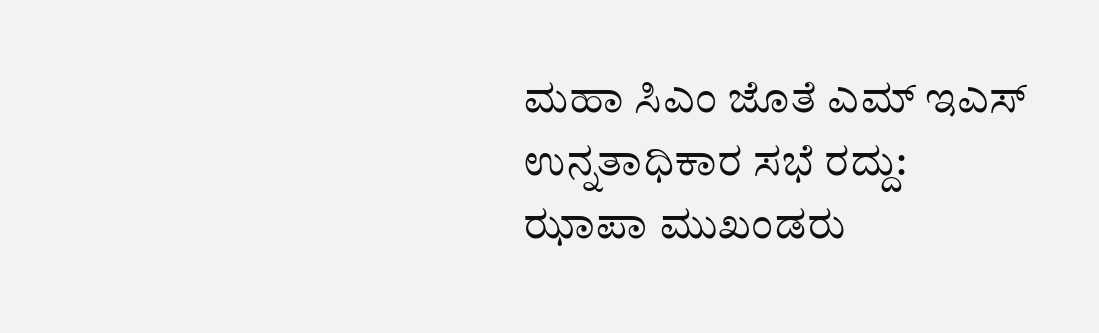ಮಹಾ ಸಿಎಂ ಜೊತೆ ಎಮ್ ಇಎಸ್ ಉನ್ನತಾಧಿಕಾರ ಸಭೆ ರದ್ದು: ಝಾಪಾ ಮುಖಂಡರು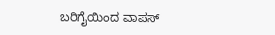ಬರಿಗೈಯಿಂದ ವಾಪಸ್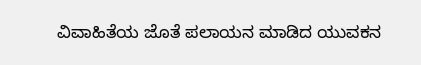ವಿವಾಹಿತೆಯ ಜೊತೆ ಪಲಾಯನ ಮಾಡಿದ ಯುವಕನ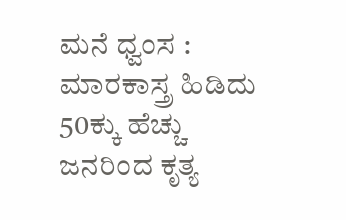ಮನೆ ಧ್ವಂಸ : ಮಾರಕಾಸ್ತ್ರ ಹಿಡಿದು 50ಕ್ಕು ಹೆಚ್ಚು ಜನರಿಂದ ಕೃತ್ಯ